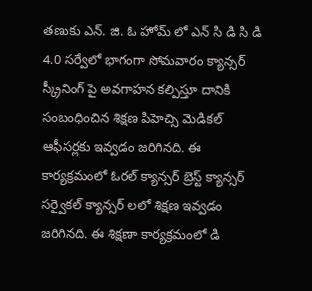తణుకు ఎన్. జి. ఓ హోమ్ లో ఎన్ సి డి సి డి 4.0 సర్వేలో భాగంగా సోమవారం క్యాన్సర్ స్క్రీనింగ్ పై అవగాహన కల్పిస్తూ దానికి సంబంధించిన శిక్షణ పిహెచ్సి మెడికల్ ఆఫీసర్లకు ఇవ్వడం జరిగినది. ఈ కార్యక్రమంలో ఓరల్ క్యాన్సర్ బ్రెస్ట్ క్యాన్సర్ సర్వైకల్ క్యాన్సర్ లలో శిక్షణ ఇవ్వడం జరిగినది. ఈ శిక్షణా కార్యక్రమంలో డి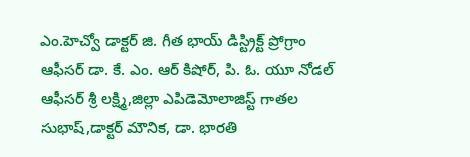ఎం.హెచ్వో డాక్టర్ జి. గీత భాయ్ డిస్ట్రిక్ట్ ప్రోగ్రాం ఆఫీసర్ డా. కే. ఎం. ఆర్ కిషోర్, పి. ఓ. యూ నోడల్ ఆఫీసర్ శ్రీ లక్ష్మి,జిల్లా ఎపిడెమోలాజిస్ట్ గాతల సుభాష్,డాక్టర్ మౌనిక, డా. భారతి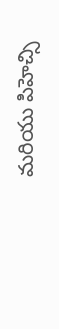మరియు పిహెచ్సి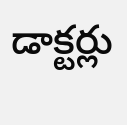డాక్టర్లు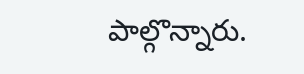పాల్గొన్నారు.